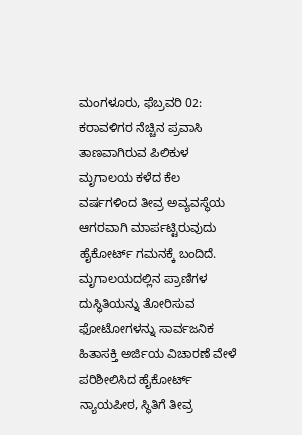ಮಂಗಳೂರು, ಫೆಬ್ರವರಿ 02: ಕರಾವಳಿಗರ ನೆಚ್ಚಿನ ಪ್ರವಾಸಿ ತಾಣವಾಗಿರುವ ಪಿಲಿಕುಳ ಮೃಗಾಲಯ ಕಳೆದ ಕೆಲ ವರ್ಷಗಳಿಂದ ತೀವ್ರ ಅವ್ಯವಸ್ಥೆಯ ಆಗರವಾಗಿ ಮಾರ್ಪಟ್ಟಿರುವುದು ಹೈಕೋರ್ಟ್ ಗಮನಕ್ಕೆ ಬಂದಿದೆ. ಮೃಗಾಲಯದಲ್ಲಿನ ಪ್ರಾಣಿಗಳ ದುಸ್ಥಿತಿಯನ್ನು ತೋರಿಸುವ ಫೋಟೋಗಳನ್ನು ಸಾರ್ವಜನಿಕ ಹಿತಾಸಕ್ತಿ ಅರ್ಜಿಯ ವಿಚಾರಣೆ ವೇಳೆ ಪರಿಶೀಲಿಸಿದ ಹೈಕೋರ್ಟ್ ನ್ಯಾಯಪೀಠ, ಸ್ಥಿತಿಗೆ ತೀವ್ರ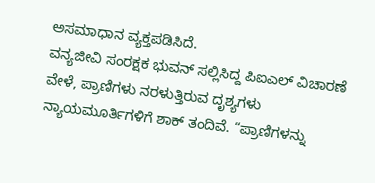ಅಸಮಾಧಾನ ವ್ಯಕ್ತಪಡಿಸಿದೆ.
ವನ್ಯಜೀವಿ ಸಂರಕ್ಷಕ ಭುವನ್ ಸಲ್ಲಿಸಿದ್ದ ಪಿಐಎಲ್ ವಿಚಾರಣೆ ವೇಳೆ, ಪ್ರಾಣಿಗಳು ನರಳುತ್ತಿರುವ ದೃಶ್ಯಗಳು ನ್ಯಾಯಮೂರ್ತಿಗಳಿಗೆ ಶಾಕ್ ತಂದಿವೆ. “ಪ್ರಾಣಿಗಳನ್ನು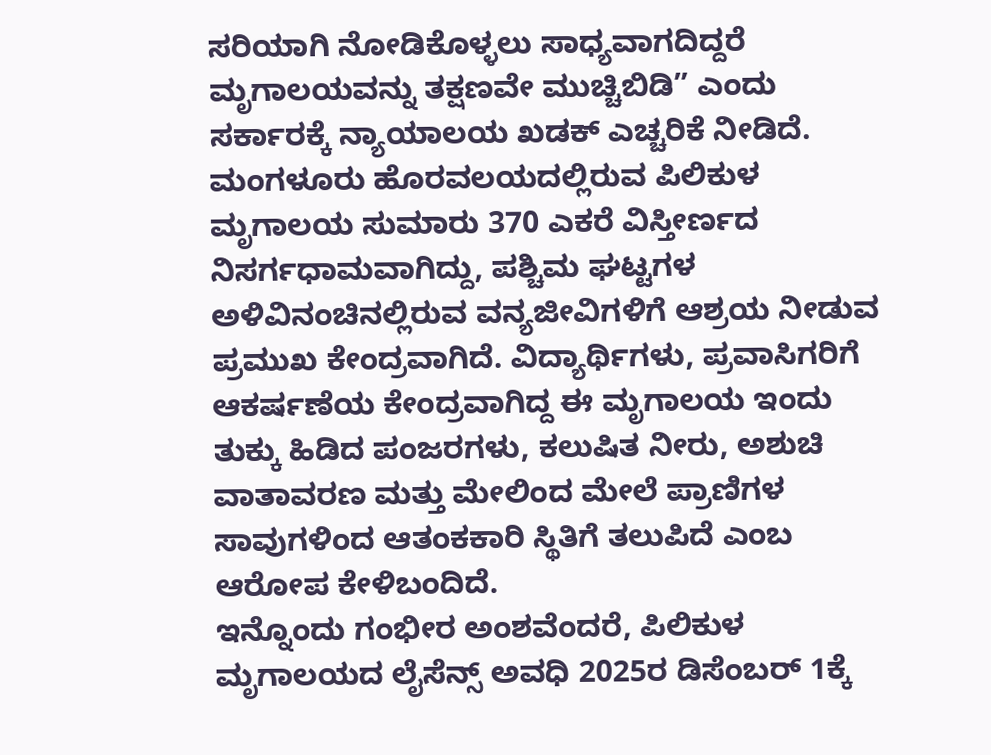ಸರಿಯಾಗಿ ನೋಡಿಕೊಳ್ಳಲು ಸಾಧ್ಯವಾಗದಿದ್ದರೆ ಮೃಗಾಲಯವನ್ನು ತಕ್ಷಣವೇ ಮುಚ್ಚಿಬಿಡಿ” ಎಂದು ಸರ್ಕಾರಕ್ಕೆ ನ್ಯಾಯಾಲಯ ಖಡಕ್ ಎಚ್ಚರಿಕೆ ನೀಡಿದೆ.
ಮಂಗಳೂರು ಹೊರವಲಯದಲ್ಲಿರುವ ಪಿಲಿಕುಳ ಮೃಗಾಲಯ ಸುಮಾರು 370 ಎಕರೆ ವಿಸ್ತೀರ್ಣದ ನಿಸರ್ಗಧಾಮವಾಗಿದ್ದು, ಪಶ್ಚಿಮ ಘಟ್ಟಗಳ ಅಳಿವಿನಂಚಿನಲ್ಲಿರುವ ವನ್ಯಜೀವಿಗಳಿಗೆ ಆಶ್ರಯ ನೀಡುವ ಪ್ರಮುಖ ಕೇಂದ್ರವಾಗಿದೆ. ವಿದ್ಯಾರ್ಥಿಗಳು, ಪ್ರವಾಸಿಗರಿಗೆ ಆಕರ್ಷಣೆಯ ಕೇಂದ್ರವಾಗಿದ್ದ ಈ ಮೃಗಾಲಯ ಇಂದು ತುಕ್ಕು ಹಿಡಿದ ಪಂಜರಗಳು, ಕಲುಷಿತ ನೀರು, ಅಶುಚಿ ವಾತಾವರಣ ಮತ್ತು ಮೇಲಿಂದ ಮೇಲೆ ಪ್ರಾಣಿಗಳ ಸಾವುಗಳಿಂದ ಆತಂಕಕಾರಿ ಸ್ಥಿತಿಗೆ ತಲುಪಿದೆ ಎಂಬ ಆರೋಪ ಕೇಳಿಬಂದಿದೆ.
ಇನ್ನೊಂದು ಗಂಭೀರ ಅಂಶವೆಂದರೆ, ಪಿಲಿಕುಳ ಮೃಗಾಲಯದ ಲೈಸೆನ್ಸ್ ಅವಧಿ 2025ರ ಡಿಸೆಂಬರ್ 1ಕ್ಕೆ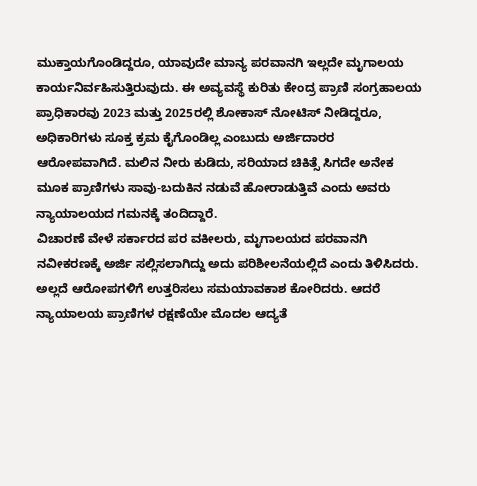ಮುಕ್ತಾಯಗೊಂಡಿದ್ದರೂ, ಯಾವುದೇ ಮಾನ್ಯ ಪರವಾನಗಿ ಇಲ್ಲದೇ ಮೃಗಾಲಯ ಕಾರ್ಯನಿರ್ವಹಿಸುತ್ತಿರುವುದು. ಈ ಅವ್ಯವಸ್ಥೆ ಕುರಿತು ಕೇಂದ್ರ ಪ್ರಾಣಿ ಸಂಗ್ರಹಾಲಯ ಪ್ರಾಧಿಕಾರವು 2023 ಮತ್ತು 2025ರಲ್ಲಿ ಶೋಕಾಸ್ ನೋಟಿಸ್ ನೀಡಿದ್ದರೂ, ಅಧಿಕಾರಿಗಳು ಸೂಕ್ತ ಕ್ರಮ ಕೈಗೊಂಡಿಲ್ಲ ಎಂಬುದು ಅರ್ಜಿದಾರರ ಆರೋಪವಾಗಿದೆ. ಮಲಿನ ನೀರು ಕುಡಿದು, ಸರಿಯಾದ ಚಿಕಿತ್ಸೆ ಸಿಗದೇ ಅನೇಕ ಮೂಕ ಪ್ರಾಣಿಗಳು ಸಾವು-ಬದುಕಿನ ನಡುವೆ ಹೋರಾಡುತ್ತಿವೆ ಎಂದು ಅವರು ನ್ಯಾಯಾಲಯದ ಗಮನಕ್ಕೆ ತಂದಿದ್ದಾರೆ.
ವಿಚಾರಣೆ ವೇಳೆ ಸರ್ಕಾರದ ಪರ ವಕೀಲರು, ಮೃಗಾಲಯದ ಪರವಾನಗಿ ನವೀಕರಣಕ್ಕೆ ಅರ್ಜಿ ಸಲ್ಲಿಸಲಾಗಿದ್ದು ಅದು ಪರಿಶೀಲನೆಯಲ್ಲಿದೆ ಎಂದು ತಿಳಿಸಿದರು. ಅಲ್ಲದೆ ಆರೋಪಗಳಿಗೆ ಉತ್ತರಿಸಲು ಸಮಯಾವಕಾಶ ಕೋರಿದರು. ಆದರೆ ನ್ಯಾಯಾಲಯ ಪ್ರಾಣಿಗಳ ರಕ್ಷಣೆಯೇ ಮೊದಲ ಆದ್ಯತೆ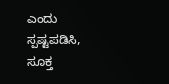ಎಂದು ಸ್ಪಷ್ಟಪಡಿಸಿ, ಸೂಕ್ತ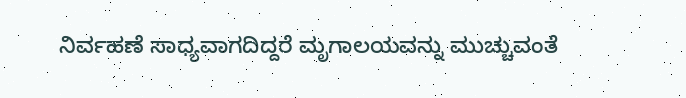ನಿರ್ವಹಣೆ ಸಾಧ್ಯವಾಗದಿದ್ದರೆ ಮೃಗಾಲಯವನ್ನು ಮುಚ್ಚುವಂತೆ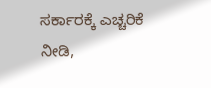ಸರ್ಕಾರಕ್ಕೆ ಎಚ್ಚರಿಕೆ ನೀಡಿ,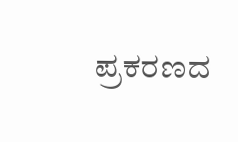ಪ್ರಕರಣದ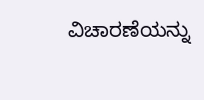ವಿಚಾರಣೆಯನ್ನು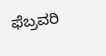ಫೆಬ್ರವರಿ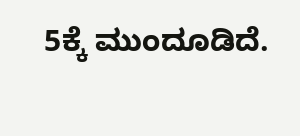5ಕ್ಕೆ ಮುಂದೂಡಿದೆ.